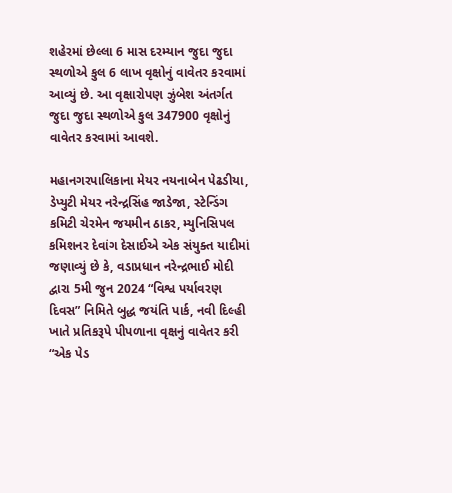શહેરમાં છેલ્લા 6 માસ દરમ્યાન જુદા જુદા સ્થળોએ કુલ 6 લાખ વૃક્ષોનું વાવેતર કરવામાં આવ્યું છે. આ વૃક્ષારોપણ ઝુંબેશ અંતર્ગત જુદા જુદા સ્થળોએ કુલ 347900 વૃક્ષોનું વાવેતર કરવામાં આવશે.

મહાનગરપાલિકાના મેયર નયનાબેન પેઢડીયા, ડેપ્યુટી મેયર નરેન્દ્રસિંહ જાડેજા, સ્ટેન્ડિંગ કમિટી ચેરમેન જયમીન ઠાકર, મ્યુનિસિપલ કમિશનર દેવાંગ દેસાઈએ એક સંયુક્ત યાદીમાં જણાવ્યું છે કે, વડાપ્રધાન નરેન્દ્રભાઈ મોદી દ્વારા 5મી જુન 2024 “વિશ્વ પર્યાવરણ દિવસ” નિમિતે બુદ્ધ જયંતિ પાર્ક, નવી દિલ્હી ખાતે પ્રતિકરૂપે પીપળાના વૃક્ષનું વાવેતર કરી “એક પેડ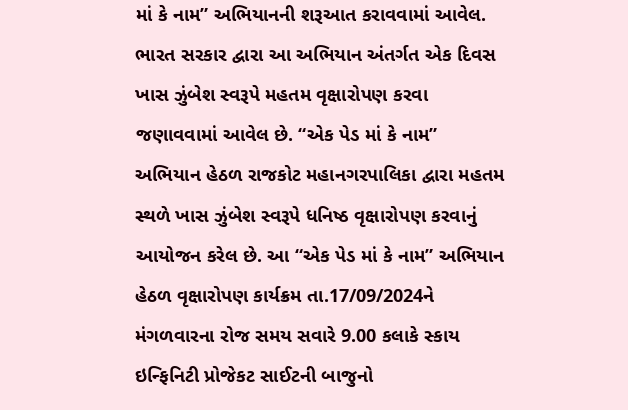માં કે નામ” અભિયાનની શરૂઆત કરાવવામાં આવેલ. ભારત સરકાર દ્વારા આ અભિયાન અંતર્ગત એક દિવસ ખાસ ઝુંબેશ સ્વરૂપે મહતમ વૃક્ષારોપણ કરવા જણાવવામાં આવેલ છે. “એક પેડ માં કે નામ” અભિયાન હેઠળ રાજકોટ મહાનગરપાલિકા દ્વારા મહતમ સ્થળે ખાસ ઝુંબેશ સ્વરૂપે ધનિષ્ઠ વૃક્ષારોપણ કરવાનું આયોજન કરેલ છે. આ “એક પેડ માં કે નામ” અભિયાન હેઠળ વૃક્ષારોપણ કાર્યક્રમ તા.17/09/2024ને મંગળવારના રોજ સમય સવારે 9.00 કલાકે સ્કાય ઇન્ફિનિટી પ્રોજેકટ સાઈટની બાજુનો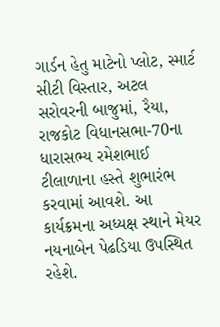ગાર્ડન હેતુ માટેનો પ્લોટ, સ્માર્ટ સીટી વિસ્તાર, અટલ સરોવરની બાજુમાં, રૈયા, રાજકોટ વિધાનસભા-70ના ધારાસભ્ય રમેશભાઈ ટીલાળાના હસ્તે શુભારંભ કરવામાં આવશે. આ કાર્યક્રમના અધ્યક્ષ સ્થાને મેયર નયનાબેન પેઢડિયા ઉપસ્થિત રહેશે.